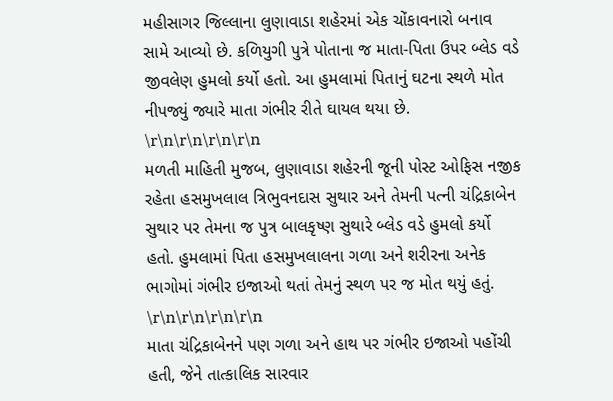મહીસાગર જિલ્લાના લુણાવાડા શહેરમાં એક ચોંકાવનારો બનાવ સામે આવ્યો છે. કળિયુગી પુત્રે પોતાના જ માતા-પિતા ઉપર બ્લેડ વડે જીવલેણ હુમલો કર્યો હતો. આ હુમલામાં પિતાનું ઘટના સ્થળે મોત નીપજ્યું જ્યારે માતા ગંભીર રીતે ઘાયલ થયા છે.
\r\n\r\n\r\n\r\n
મળતી માહિતી મુજબ, લુણાવાડા શહેરની જૂની પોસ્ટ ઓફિસ નજીક રહેતા હસમુખલાલ ત્રિભુવનદાસ સુથાર અને તેમની પત્ની ચંદ્રિકાબેન સુથાર પર તેમના જ પુત્ર બાલકૃષ્ણ સુથારે બ્લેડ વડે હુમલો કર્યો હતો. હુમલામાં પિતા હસમુખલાલના ગળા અને શરીરના અનેક ભાગોમાં ગંભીર ઇજાઓ થતાં તેમનું સ્થળ પર જ મોત થયું હતું.
\r\n\r\n\r\n\r\n
માતા ચંદ્રિકાબેનને પણ ગળા અને હાથ પર ગંભીર ઇજાઓ પહોંચી હતી, જેને તાત્કાલિક સારવાર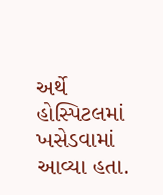અર્થે હોસ્પિટલમાં ખસેડવામાં આવ્યા હતા.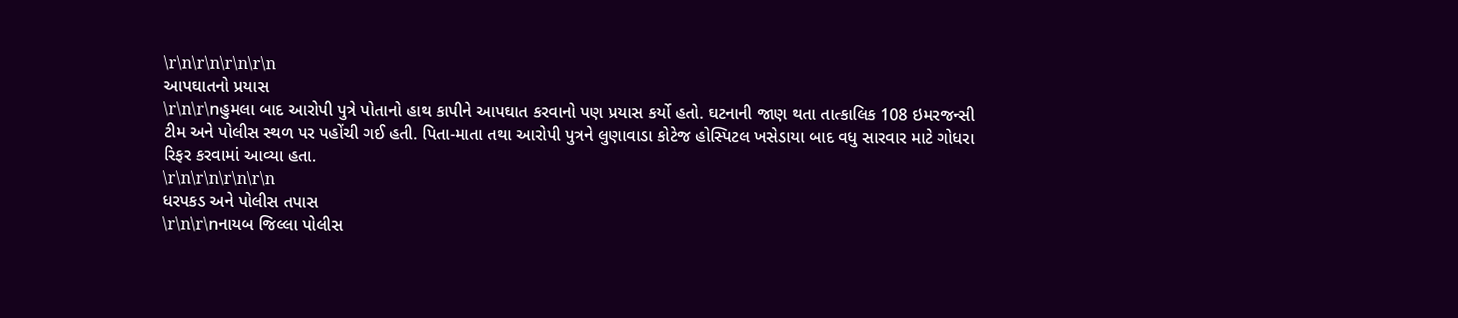\r\n\r\n\r\n\r\n
આપઘાતનો પ્રયાસ
\r\n\r\nહુમલા બાદ આરોપી પુત્રે પોતાનો હાથ કાપીને આપઘાત કરવાનો પણ પ્રયાસ કર્યો હતો. ઘટનાની જાણ થતા તાત્કાલિક 108 ઇમરજન્સી ટીમ અને પોલીસ સ્થળ પર પહોંચી ગઈ હતી. પિતા-માતા તથા આરોપી પુત્રને લુણાવાડા કોટેજ હોસ્પિટલ ખસેડાયા બાદ વધુ સારવાર માટે ગોધરા રિફર કરવામાં આવ્યા હતા.
\r\n\r\n\r\n\r\n
ધરપકડ અને પોલીસ તપાસ
\r\n\r\nનાયબ જિલ્લા પોલીસ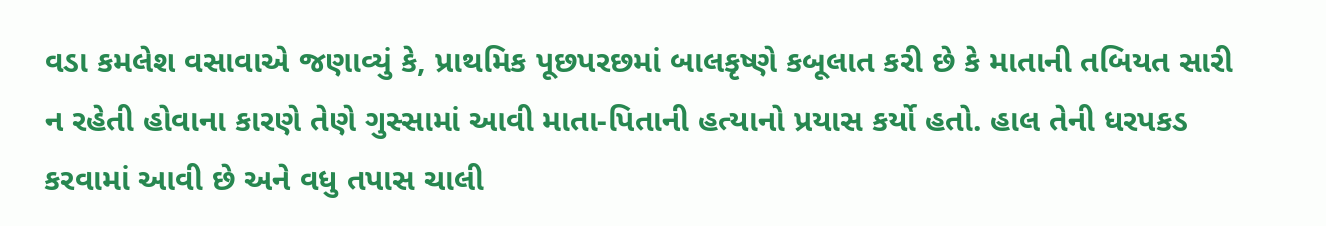વડા કમલેશ વસાવાએ જણાવ્યું કે, પ્રાથમિક પૂછપરછમાં બાલકૃષ્ણે કબૂલાત કરી છે કે માતાની તબિયત સારી ન રહેતી હોવાના કારણે તેણે ગુસ્સામાં આવી માતા-પિતાની હત્યાનો પ્રયાસ કર્યો હતો. હાલ તેની ધરપકડ કરવામાં આવી છે અને વધુ તપાસ ચાલી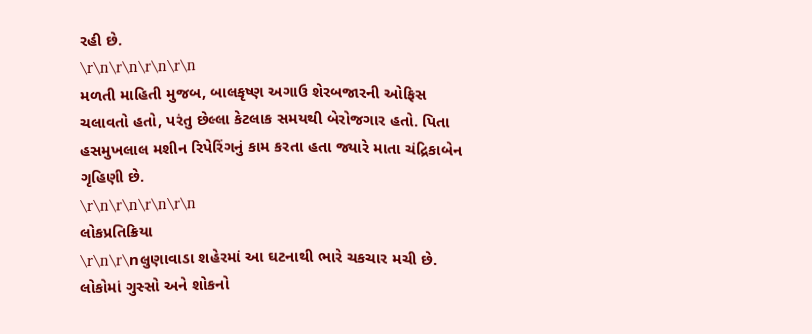રહી છે.
\r\n\r\n\r\n\r\n
મળતી માહિતી મુજબ, બાલકૃષ્ણ અગાઉ શેરબજારની ઓફિસ ચલાવતો હતો, પરંતુ છેલ્લા કેટલાક સમયથી બેરોજગાર હતો. પિતા હસમુખલાલ મશીન રિપેરિંગનું કામ કરતા હતા જ્યારે માતા ચંદ્રિકાબેન ગૃહિણી છે.
\r\n\r\n\r\n\r\n
લોકપ્રતિક્રિયા
\r\n\r\nલુણાવાડા શહેરમાં આ ઘટનાથી ભારે ચકચાર મચી છે. લોકોમાં ગુસ્સો અને શોકનો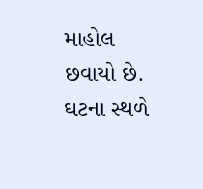માહોલ છવાયો છે. ઘટના સ્થળે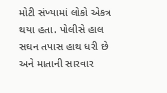મોટી સંખ્યામાં લોકો એકત્ર થયા હતા. પોલીસે હાલ સઘન તપાસ હાથ ધરી છે અને માતાની સારવાર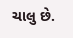ચાલુ છે.